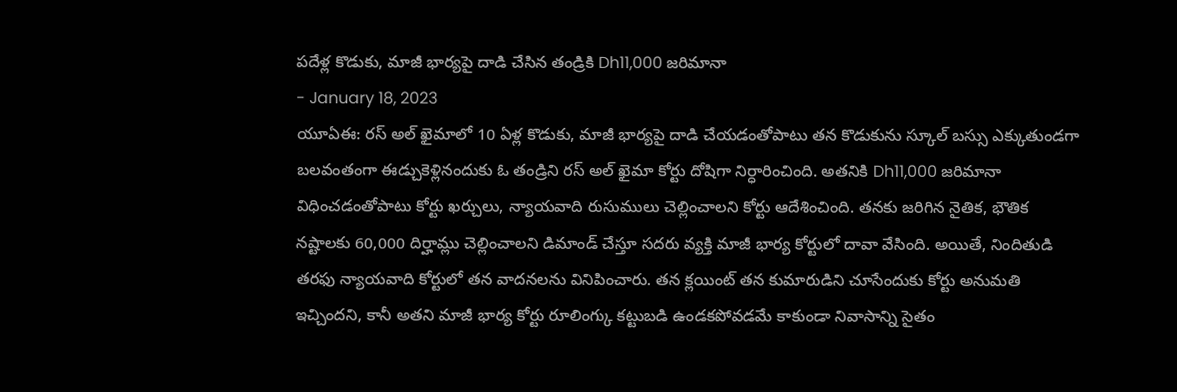పదేళ్ల కొడుకు, మాజీ భార్యపై దాడి చేసిన తండ్రికి Dh11,000 జరిమానా
- January 18, 2023
యూఏఈ: రస్ అల్ ఖైమాలో 10 ఏళ్ల కొడుకు, మాజీ భార్యపై దాడి చేయడంతోపాటు తన కొడుకును స్కూల్ బస్సు ఎక్కుతుండగా బలవంతంగా ఈడ్చుకెళ్లినందుకు ఓ తండ్రిని రస్ అల్ ఖైమా కోర్టు దోషిగా నిర్ధారించింది. అతనికి Dh11,000 జరిమానా విధించడంతోపాటు కోర్టు ఖర్చులు, న్యాయవాది రుసుములు చెల్లించాలని కోర్టు ఆదేశించింది. తనకు జరిగిన నైతిక, భౌతిక నష్టాలకు 60,000 దిర్హామ్లు చెల్లించాలని డిమాండ్ చేస్తూ సదరు వ్యక్తి మాజీ భార్య కోర్టులో దావా వేసింది. అయితే, నిందితుడి తరఫు న్యాయవాది కోర్టులో తన వాదనలను వినిపించారు. తన క్లయింట్ తన కుమారుడిని చూసేందుకు కోర్టు అనుమతి ఇచ్చిందని, కానీ అతని మాజీ భార్య కోర్టు రూలింగ్కు కట్టుబడి ఉండకపోవడమే కాకుండా నివాసాన్ని సైతం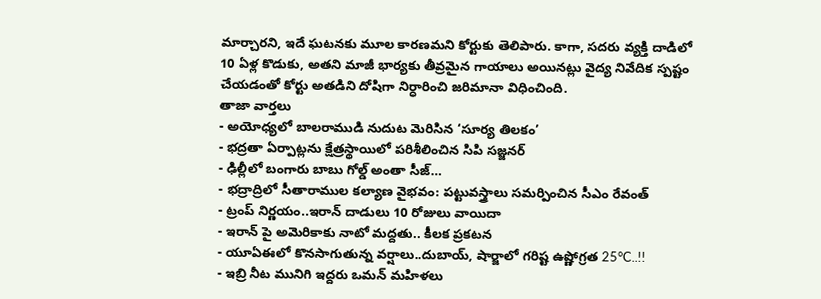మార్చారని, ఇదే ఘటనకు మూల కారణమని కోర్టుకు తెలిపారు. కాగా, సదరు వ్యక్తి దాడిలో 10 ఏళ్ల కొడుకు, అతని మాజీ భార్యకు తీవ్రమైన గాయాలు అయినట్లు వైద్య నివేదిక స్పష్టం చేయడంతో కోర్టు అతడిని దోషిగా నిర్ధారించి జరిమానా విధించింది.
తాజా వార్తలు
- అయోధ్యలో బాలరాముడి నుదుట మెరిసిన ‘సూర్య తిలకం’
- భద్రతా ఏర్పాట్లను క్షేత్రస్థాయిలో పరిశీలించిన సిపి సజ్జనర్
- ఢిల్లీలో బంగారు బాబు గోల్డ్ అంతా సీజ్…
- భద్రాద్రిలో సీతారాముల కల్యాణ వైభవం: పట్టువస్త్రాలు సమర్పించిన సీఎం రేవంత్
- ట్రంప్ నిర్ణయం..ఇరాన్ దాడులు 10 రోజులు వాయిదా
- ఇరాన్ పై అమెరికాకు నాటో మద్దతు.. కీలక ప్రకటన
- యూఏఈలో కొనసాగుతున్న వర్షాలు..దుబాయ్, షార్జాలో గరిష్ట ఉష్ణోగ్రత 25°C..!!
- ఇబ్రి నీట మునిగి ఇద్దరు ఒమన్ మహిళలు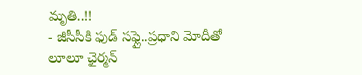మృతి..!!
- జీసీసీకి ఫుడ్ సఫ్లై..ప్రధాని మోదీతో లూలూ ఛైర్మన్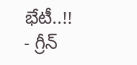భేటీ..!!
- గ్రీన్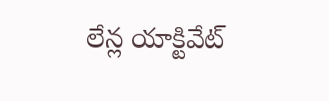లేన్ల యాక్టివేట్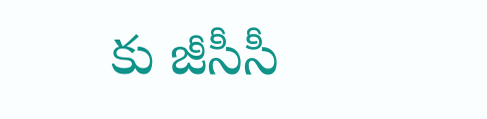కు జీసీసీ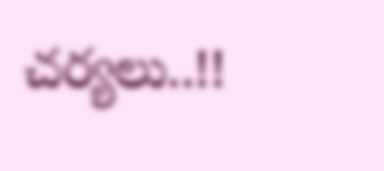చర్యలు..!!